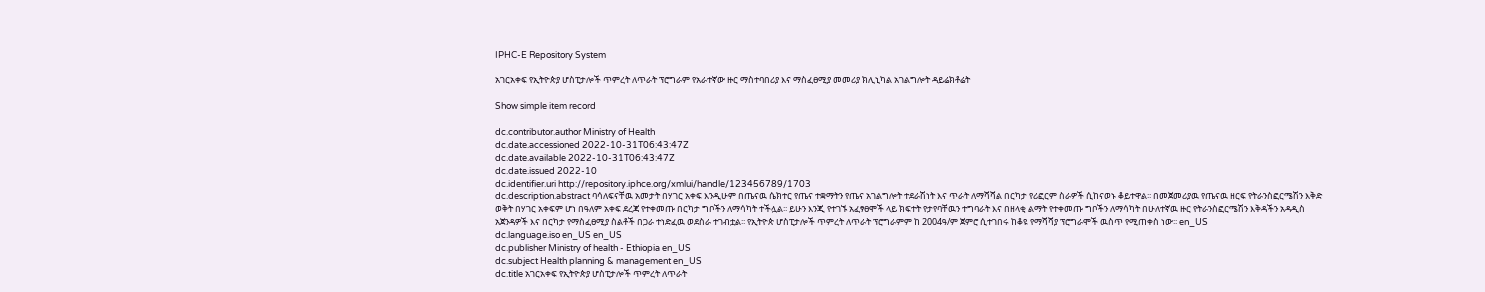IPHC-E Repository System

አገርአቀፍ የኢትዮጵያ ሆስፒታሎች ጥምረት ለጥራት ፕሮግራም የአራተኛው ዙር ማስተባበሪያ እና ማስፈፀሚያ መመሪያ ክሊኒካል አገልግሎት ዳይሬክቶሬት

Show simple item record

dc.contributor.author Ministry of Health
dc.date.accessioned 2022-10-31T06:43:47Z
dc.date.available 2022-10-31T06:43:47Z
dc.date.issued 2022-10
dc.identifier.uri http://repository.iphce.org/xmlui/handle/123456789/1703
dc.description.abstract ባሳለፍናቸዉ አመታት በሃገር አቀፍ እንዲሁም በጤናዉ ሴክተር የጤና ተቋማትን የጤና አገልግሎት ተደራሽነት እና ጥራት ለማሻሻል በርካታ የሪፎርም ስራዎች ሲከናወኑ ቆይተዋል፡፡ በመጀመሪያዉ የጤናዉ ዘርፍ የትራንስፎርሜሽን እቅድ ወቅት በሃገር አቀፍም ሆነ በዓለም አቀፍ ደረጃ የተቀመጡ በርካታ ግቦችን ለማሳካት ተችሏል፡፡ ይሁን እንጂ የተገኙ አፈፃፀሞች ላይ ክፍተት የታየባቸዉን ተግባራት እና በዘላቂ ልማት የተቀመጡ ግቦችን ለማሳካት በሁለተኛዉ ዙር የትራንስፎርሜሽን እቅዳችን አዳዲስ አጀንዳዎች እና በርካታ የማስፈፀሚያ ስልቶች በጋራ ተነድፈዉ ወደስራ ተገብቷል፡፡ የኢትዮጵ ሆስፒታሎች ጥምረት ለጥራት ፕሮግራምም ከ 2004ዓ/ም ጀምሮ ሲተገበሩ ከቆዩ የማሻሻያ ፕሮግራሞች ዉስጥ የሚጠቀስ ነው፡፡ en_US
dc.language.iso en_US en_US
dc.publisher Ministry of health - Ethiopia en_US
dc.subject Health planning & management en_US
dc.title አገርአቀፍ የኢትዮጵያ ሆስፒታሎች ጥምረት ለጥራት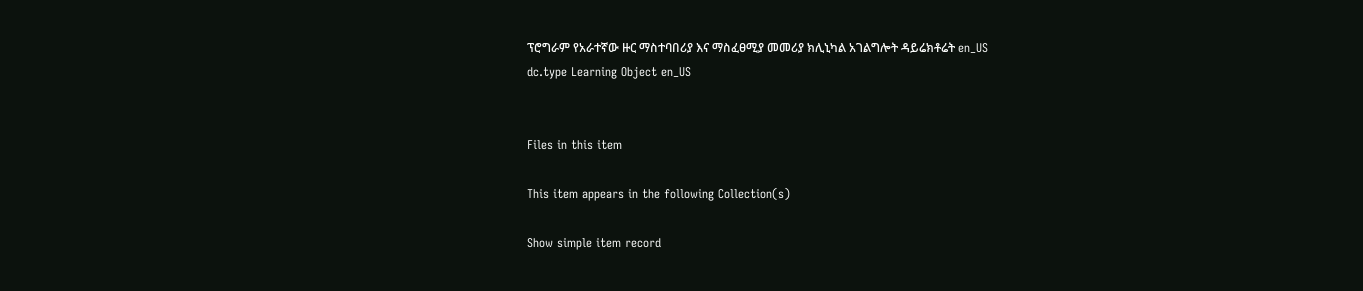ፕሮግራም የአራተኛው ዙር ማስተባበሪያ እና ማስፈፀሚያ መመሪያ ክሊኒካል አገልግሎት ዳይሬክቶሬት en_US
dc.type Learning Object en_US


Files in this item

This item appears in the following Collection(s)

Show simple item record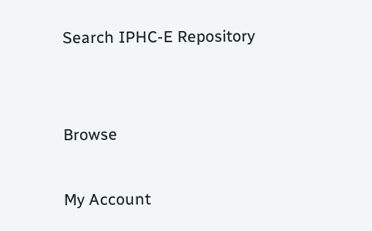Search IPHC-E Repository


Browse

My Account